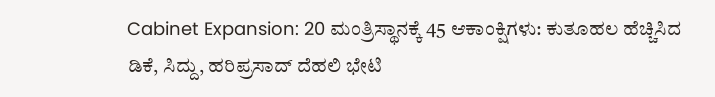Cabinet Expansion: 20 ಮಂತ್ರಿಸ್ಥಾನಕ್ಕೆ 45 ಆಕಾಂಕ್ಷಿಗಳು: ಕುತೂಹಲ ಹೆಚ್ಚಿಸಿದ ಡಿಕೆ, ಸಿದ್ದು, ಹರಿಪ್ರಸಾದ್ ದೆಹಲಿ ಭೇಟಿ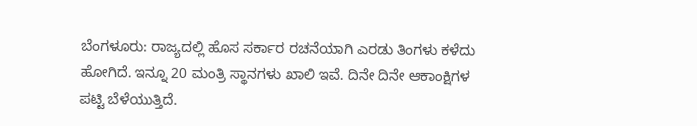ಬೆಂಗಳೂರು: ರಾಜ್ಯದಲ್ಲಿ ಹೊಸ ಸರ್ಕಾರ ರಚನೆಯಾಗಿ ಎರಡು ತಿಂಗಳು ಕಳೆದು ಹೋಗಿದೆ. ಇನ್ನೂ 20 ಮಂತ್ರಿ ಸ್ಥಾನಗಳು ಖಾಲಿ ಇವೆ. ದಿನೇ ದಿನೇ ಆಕಾಂಕ್ಷಿಗಳ ಪಟ್ಟಿ ಬೆಳೆಯುತ್ತಿದೆ.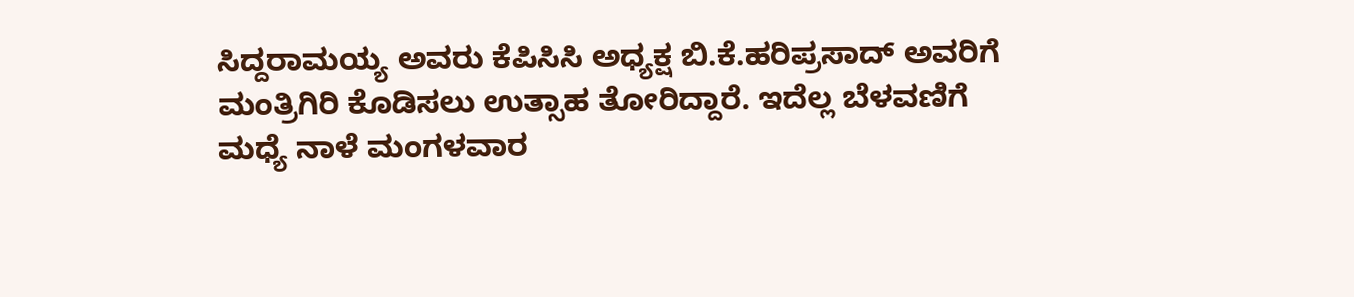ಸಿದ್ದರಾಮಯ್ಯ ಅವರು ಕೆಪಿಸಿಸಿ ಅಧ್ಯಕ್ಷ ಬಿ.ಕೆ.ಹರಿಪ್ರಸಾದ್ ಅವರಿಗೆ ಮಂತ್ರಿಗಿರಿ ಕೊಡಿಸಲು ಉತ್ಸಾಹ ತೋರಿದ್ದಾರೆ. ಇದೆಲ್ಲ ಬೆಳವಣಿಗೆ ಮಧ್ಯೆ ನಾಳೆ ಮಂಗಳವಾರ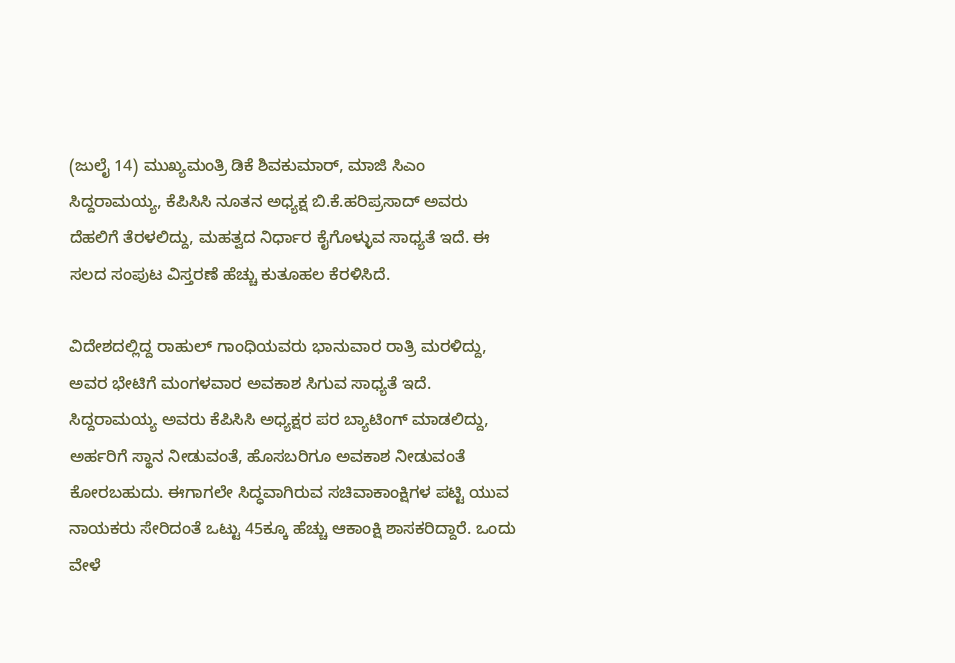(ಜುಲೈ 14) ಮುಖ್ಯಮಂತ್ರಿ ಡಿಕೆ ಶಿವಕುಮಾರ್, ಮಾಜಿ ಸಿಎಂ ಸಿದ್ದರಾಮಯ್ಯ, ಕೆಪಿಸಿಸಿ ನೂತನ ಅಧ್ಯಕ್ಷ ಬಿ.ಕೆ.ಹರಿಪ್ರಸಾದ್ ಅವರು ದೆಹಲಿಗೆ ತೆರಳಲಿದ್ದು, ಮಹತ್ವದ ನಿರ್ಧಾರ ಕೈಗೊಳ್ಳುವ ಸಾಧ್ಯತೆ ಇದೆ. ಈ ಸಲದ ಸಂಪುಟ ವಿಸ್ತರಣೆ ಹೆಚ್ಚು ಕುತೂಹಲ ಕೆರಳಿಸಿದೆ.

ವಿದೇಶದಲ್ಲಿದ್ದ ರಾಹುಲ್ ಗಾಂಧಿಯವರು ಭಾನುವಾರ ರಾತ್ರಿ ಮರಳಿದ್ದು, ಅವರ ಭೇಟಿಗೆ ಮಂಗಳವಾರ ಅವಕಾಶ ಸಿಗುವ ಸಾಧ್ಯತೆ ಇದೆ. ಸಿದ್ದರಾಮಯ್ಯ ಅವರು ಕೆಪಿಸಿಸಿ ಅಧ್ಯಕ್ಷರ ಪರ ಬ್ಯಾಟಿಂಗ್ ಮಾಡಲಿದ್ದು, ಅರ್ಹರಿಗೆ ಸ್ಥಾನ ನೀಡುವಂತೆ, ಹೊಸಬರಿಗೂ ಅವಕಾಶ ನೀಡುವಂತೆ ಕೋರಬಹುದು. ಈಗಾಗಲೇ ಸಿದ್ಧವಾಗಿರುವ ಸಚಿವಾಕಾಂಕ್ಷಿಗಳ ಪಟ್ಟಿ ಯುವ ನಾಯಕರು ಸೇರಿದಂತೆ ಒಟ್ಟು 45ಕ್ಕೂ ಹೆಚ್ಚು ಆಕಾಂಕ್ಷಿ ಶಾಸಕರಿದ್ದಾರೆ. ಒಂದು ವೇಳೆ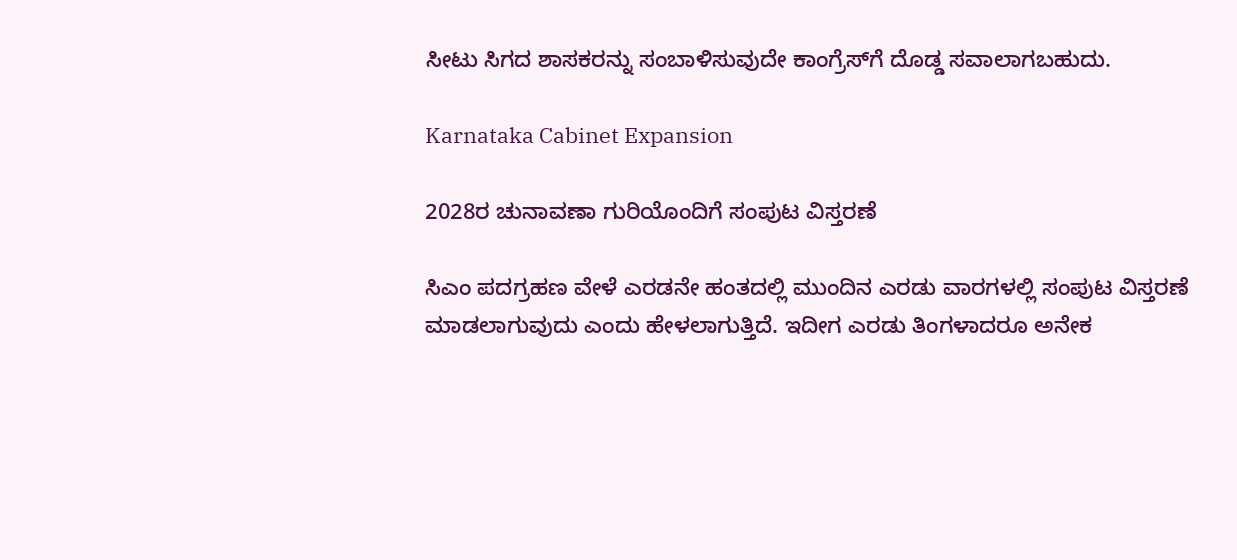ಸೀಟು ಸಿಗದ ಶಾಸಕರನ್ನು ಸಂಬಾಳಿಸುವುದೇ ಕಾಂಗ್ರೆಸ್‌ಗೆ ದೊಡ್ಡ ಸವಾಲಾಗಬಹುದು.

Karnataka Cabinet Expansion

2028ರ ಚುನಾವಣಾ ಗುರಿಯೊಂದಿಗೆ ಸಂಪುಟ ವಿಸ್ತರಣೆ

ಸಿಎಂ ಪದಗ್ರಹಣ ವೇಳೆ ಎರಡನೇ ಹಂತದಲ್ಲಿ ಮುಂದಿನ ಎರಡು ವಾರಗಳಲ್ಲಿ ಸಂಪುಟ ವಿಸ್ತರಣೆ ಮಾಡಲಾಗುವುದು ಎಂದು ಹೇಳಲಾಗುತ್ತಿದೆ. ಇದೀಗ ಎರಡು ತಿಂಗಳಾದರೂ ಅನೇಕ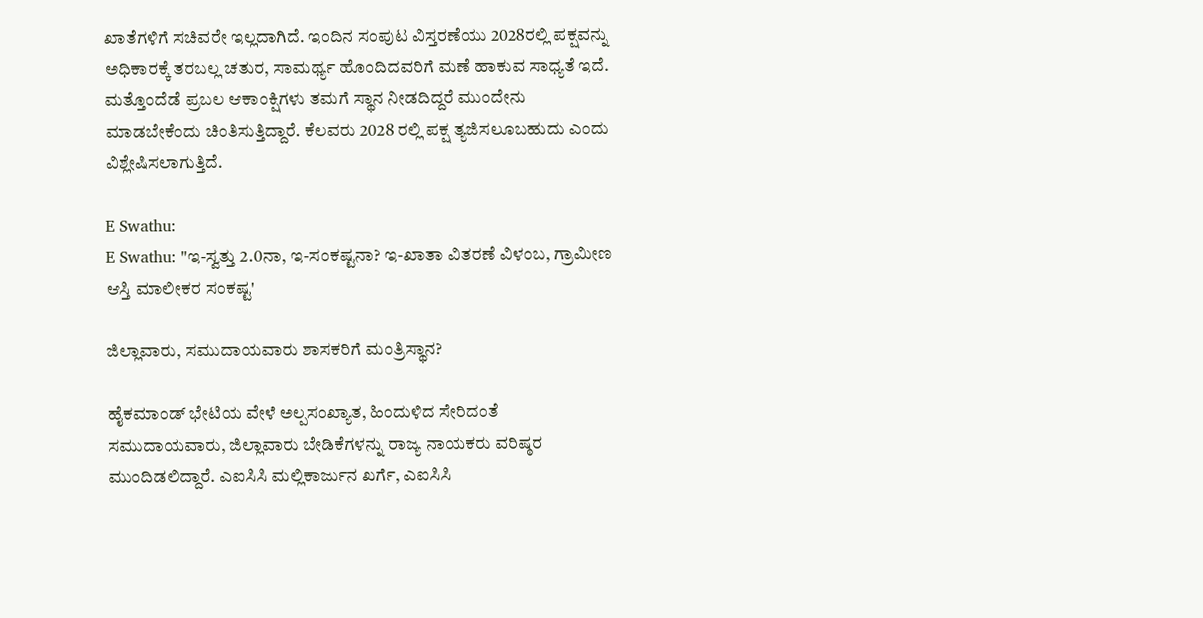ಖಾತೆಗಳಿಗೆ ಸಚಿವರೇ ಇಲ್ಲದಾಗಿದೆ. ಇಂದಿನ ಸಂಪುಟ ವಿಸ್ತರಣೆಯು 2028ರಲ್ಲಿ ಪಕ್ಷವನ್ನು ಅಧಿಕಾರಕ್ಕೆ ತರಬಲ್ಲ ಚತುರ, ಸಾಮರ್ಥ್ಯ ಹೊಂದಿದವರಿಗೆ ಮಣೆ ಹಾಕುವ ಸಾಧ್ಯತೆ ಇದೆ. ಮತ್ತೊಂದೆಡೆ ಪ್ರಬಲ ಆಕಾಂಕ್ಷಿಗಳು ತಮಗೆ ಸ್ಥಾನ ನೀಡದಿದ್ದರೆ ಮುಂದೇನು ಮಾಡಬೇಕೆಂದು ಚಿಂತಿಸುತ್ತಿದ್ದಾರೆ. ಕೆಲವರು 2028 ರಲ್ಲಿ ಪಕ್ಷ ತ್ಯಜಿಸಲೂಬಹುದು ಎಂದು ವಿಶ್ಲೇಷಿಸಲಾಗುತ್ತಿದೆ.

E Swathu:
E Swathu: "ಇ-ಸ್ವತ್ತು 2.0ನಾ, ಇ-ಸಂಕಷ್ಟನಾ? ಇ-ಖಾತಾ ವಿತರಣೆ ವಿಳಂಬ, ಗ್ರಾಮೀಣ ಆಸ್ತಿ ಮಾಲೀಕರ ಸಂಕಷ್ಟ'

ಜಿಲ್ಲಾವಾರು, ಸಮುದಾಯವಾರು ಶಾಸಕರಿಗೆ ಮಂತ್ರಿಸ್ಥಾನ?

ಹೈಕಮಾಂಡ್ ಭೇಟಿಯ ವೇಳೆ ಅಲ್ಪಸಂಖ್ಯಾತ, ಹಿಂದುಳಿದ ಸೇರಿದಂತೆ ಸಮುದಾಯವಾರು, ಜಿಲ್ಲಾವಾರು ಬೇಡಿಕೆಗಳನ್ನು ರಾಜ್ಯ ನಾಯಕರು ವರಿಷ್ಠರ ಮುಂದಿಡಲಿದ್ದಾರೆ. ಎಐಸಿಸಿ ಮಲ್ಲಿಕಾರ್ಜುನ ಖರ್ಗೆ, ಎಐಸಿಸಿ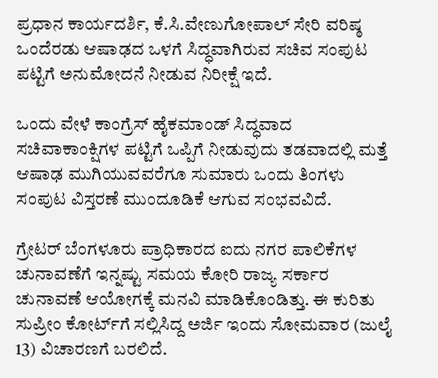ಪ್ರಧಾನ ಕಾರ್ಯದರ್ಶಿ, ಕೆ.ಸಿ.ವೇಣುಗೋಪಾಲ್ ಸೇರಿ ವರಿಷ್ಠ ಒಂದೆರಡು ಆಷಾಢದ ಒಳಗೆ ಸಿದ್ಧವಾಗಿರುವ ಸಚಿವ ಸಂಪುಟ ಪಟ್ಟಿಗೆ ಅನುಮೋದನೆ ನೀಡುವ ನಿರೀಕ್ಷೆ ಇದೆ.

ಒಂದು ವೇಳೆ ಕಾಂಗ್ರೆಸ್ ಹೈಕಮಾಂಡ್ ಸಿದ್ಧವಾದ ಸಚಿವಾಕಾಂಕ್ಷಿಗಳ ಪಟ್ಟಿಗೆ ಒಪ್ಪಿಗೆ ನೀಡುವುದು ತಡವಾದಲ್ಲಿ ಮತ್ತೆ ಆಷಾಢ ಮುಗಿಯುವವರೆಗೂ ಸುಮಾರು ಒಂದು ತಿಂಗಳು ಸಂಪುಟ ವಿಸ್ತರಣೆ ಮುಂದೂಡಿಕೆ ಆಗುವ ಸಂಭವವಿದೆ.

ಗ್ರೇಟರ್ ಬೆಂಗಳೂರು ಪ್ರಾಧಿಕಾರದ ಐದು ನಗರ ಪಾಲಿಕೆಗಳ ಚುನಾವಣೆಗೆ ಇನ್ನಷ್ಟು ಸಮಯ ಕೋರಿ ರಾಜ್ಯ ಸರ್ಕಾರ ಚುನಾವಣೆ ಆಯೋಗಕ್ಕೆ ಮನವಿ ಮಾಡಿಕೊಂಡಿತ್ತು. ಈ ಕುರಿತು ಸುಪ್ರೀಂ ಕೋರ್ಟ್‌ಗೆ ಸಲ್ಲಿಸಿದ್ದ ಅರ್ಜಿ ಇಂದು ಸೋಮವಾರ (ಜುಲೈ 13) ವಿಚಾರಣಗೆ ಬರಲಿದೆ.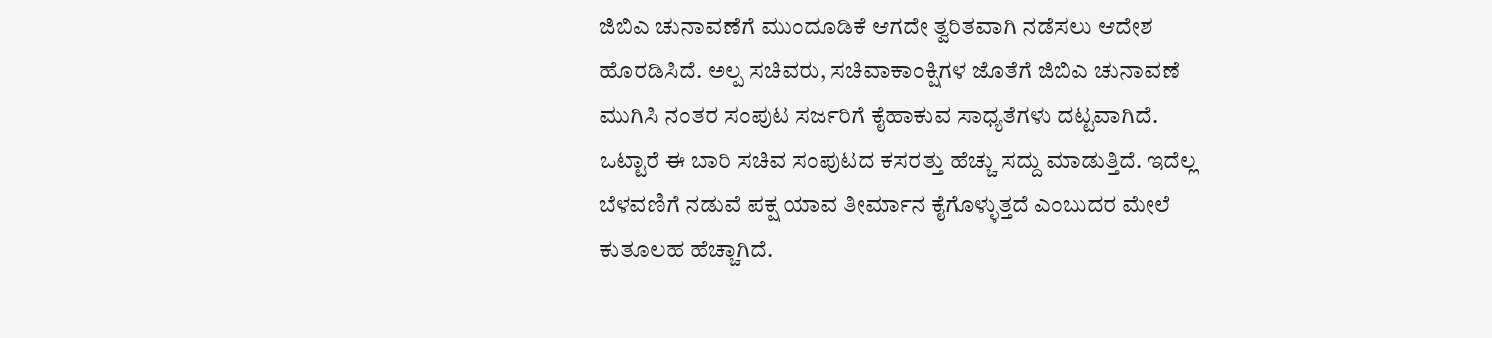ಜಿಬಿಎ ಚುನಾವಣೆಗೆ ಮುಂದೂಡಿಕೆ ಆಗದೇ ತ್ವರಿತವಾಗಿ ನಡೆಸಲು ಆದೇಶ ಹೊರಡಿಸಿದೆ. ಅಲ್ಪ ಸಚಿವರು, ಸಚಿವಾಕಾಂಕ್ಷಿಗಳ ಜೊತೆಗೆ ಜಿಬಿಎ ಚುನಾವಣೆ ಮುಗಿಸಿ ನಂತರ ಸಂಪುಟ ಸರ್ಜರಿಗೆ ಕೈಹಾಕುವ ಸಾಧ್ಯತೆಗಳು ದಟ್ಟವಾಗಿದೆ. ಒಟ್ಟಾರೆ ಈ ಬಾರಿ ಸಚಿವ ಸಂಪುಟದ ಕಸರತ್ತು ಹೆಚ್ಚು ಸದ್ದು ಮಾಡುತ್ತಿದೆ. ಇದೆಲ್ಲ ಬೆಳವಣಿಗೆ ನಡುವೆ ಪಕ್ಷ ಯಾವ ತೀರ್ಮಾನ ಕೈಗೊಳ್ಳುತ್ತದೆ ಎಂಬುದರ ಮೇಲೆ ಕುತೂಲಹ ಹೆಚ್ಚಾಗಿದೆ.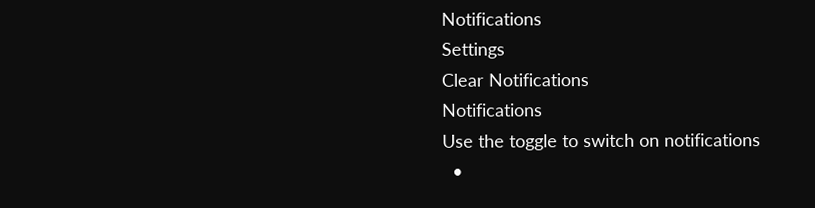Notifications
Settings
Clear Notifications
Notifications
Use the toggle to switch on notifications
  •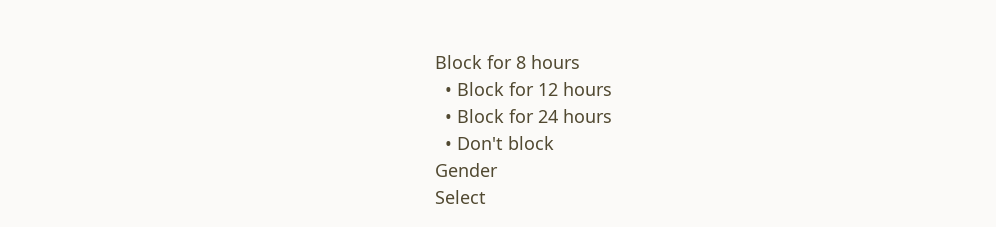Block for 8 hours
  • Block for 12 hours
  • Block for 24 hours
  • Don't block
Gender
Select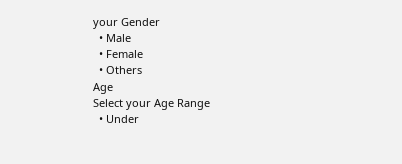your Gender
  • Male
  • Female
  • Others
Age
Select your Age Range
  • Under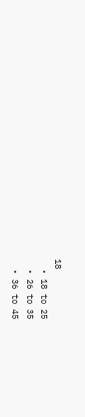18
  • 18 to 25
  • 26 to 35
  • 36 to 45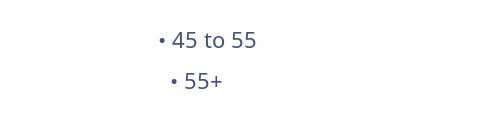• 45 to 55
  • 55+